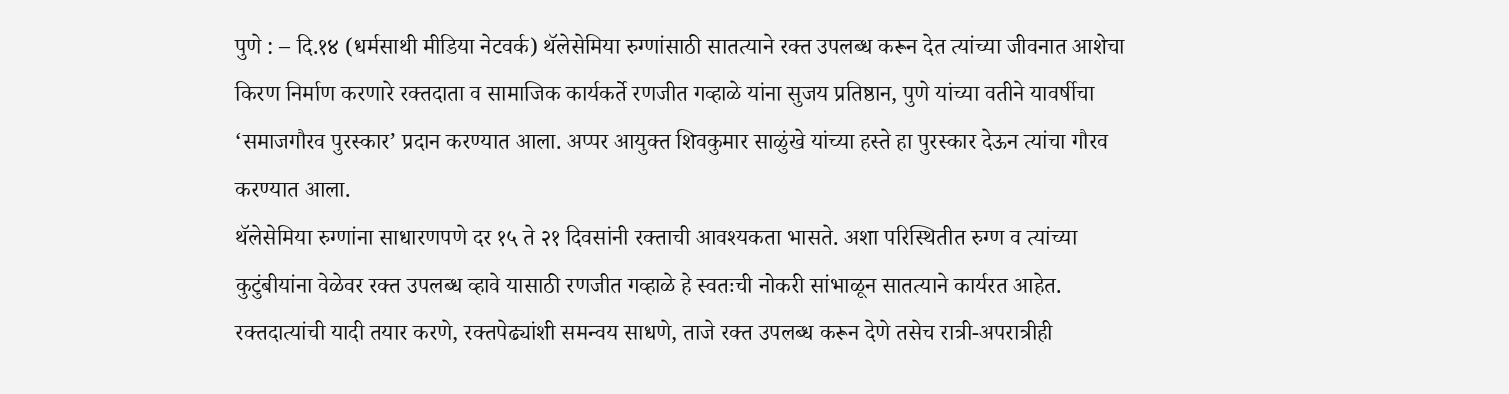पुणे : – दि.१४ (धर्मसाथी मीडिया नेटवर्क) थॅलेसेमिया रुग्णांसाठी सातत्याने रक्त उपलब्ध करून देत त्यांच्या जीवनात आशेचा किरण निर्माण करणारे रक्तदाता व सामाजिक कार्यकर्ते रणजीत गव्हाळे यांना सुजय प्रतिष्ठान, पुणे यांच्या वतीने यावर्षीचा ‘समाजगौरव पुरस्कार’ प्रदान करण्यात आला. अप्पर आयुक्त शिवकुमार साळुंखे यांच्या हस्ते हा पुरस्कार देऊन त्यांचा गौरव करण्यात आला.
थॅलेसेमिया रुग्णांना साधारणपणे दर १५ ते २१ दिवसांनी रक्ताची आवश्यकता भासते. अशा परिस्थितीत रुग्ण व त्यांच्या कुटुंबीयांना वेळेवर रक्त उपलब्ध व्हावे यासाठी रणजीत गव्हाळे हे स्वतःची नोकरी सांभाळून सातत्याने कार्यरत आहेत. रक्तदात्यांची यादी तयार करणे, रक्तपेढ्यांशी समन्वय साधणे, ताजे रक्त उपलब्ध करून देणे तसेच रात्री-अपरात्रीही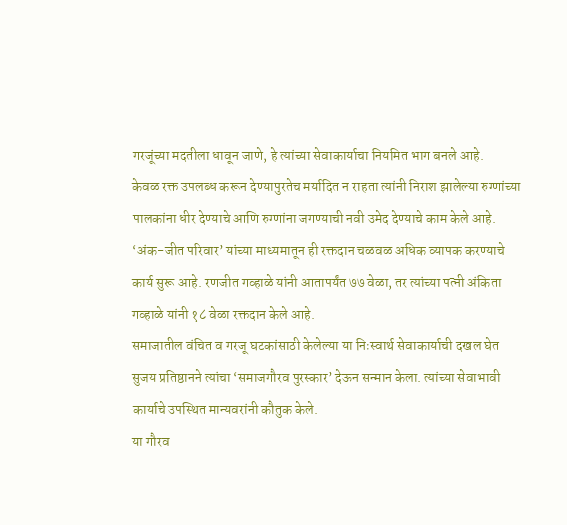गरजूंच्या मदतीला धावून जाणे, हे त्यांच्या सेवाकार्याचा नियमित भाग बनले आहे.
केवळ रक्त उपलब्ध करून देण्यापुरतेच मर्यादित न राहता त्यांनी निराश झालेल्या रुग्णांच्या पालकांना धीर देण्याचे आणि रुग्णांना जगण्याची नवी उमेद देण्याचे काम केले आहे. ‘अंक-जीत परिवार’ यांच्या माध्यमातून ही रक्तदान चळवळ अधिक व्यापक करण्याचे कार्य सुरू आहे. रणजीत गव्हाळे यांनी आतापर्यंत ७७ वेळा, तर त्यांच्या पत्नी अंकिता गव्हाळे यांनी १८ वेळा रक्तदान केले आहे.
समाजातील वंचित व गरजू घटकांसाठी केलेल्या या निःस्वार्थ सेवाकार्याची दखल घेत सुजय प्रतिष्ठानने त्यांचा ‘समाजगौरव पुरस्कार’ देऊन सन्मान केला. त्यांच्या सेवाभावी कार्याचे उपस्थित मान्यवरांनी कौतुक केले.
या गौरव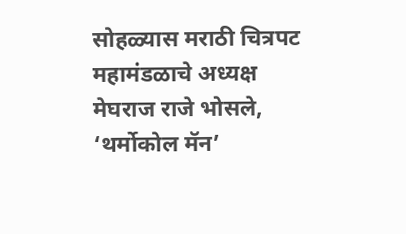सोहळ्यास मराठी चित्रपट महामंडळाचे अध्यक्ष मेघराज राजे भोसले, ‘थर्मोकोल मॅन’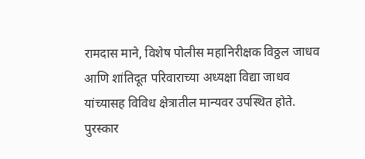रामदास माने, विशेष पोलीस महानिरीक्षक विठ्ठल जाधव आणि शांतिदूत परिवाराच्या अध्यक्षा विद्या जाधव यांच्यासह विविध क्षेत्रातील मान्यवर उपस्थित होते.
पुरस्कार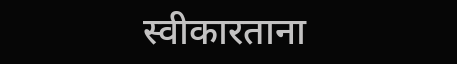स्वीकारताना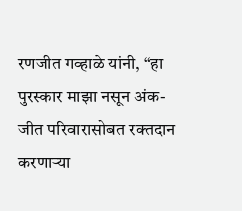रणजीत गव्हाळे यांनी, “हा पुरस्कार माझा नसून अंक-जीत परिवारासोबत रक्तदान करणाऱ्या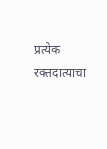प्रत्येक रक्तदात्याचा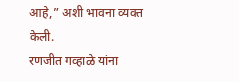आहे,” अशी भावना व्यक्त केली.
रणजीत गव्हाळे यांना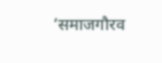‘समाजगौरव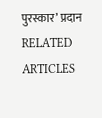पुरस्कार’ प्रदान
RELATED ARTICLES